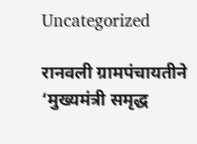Uncategorized

रानवली ग्रामपंचायतीने ‘मुख्यमंत्री समृद्ध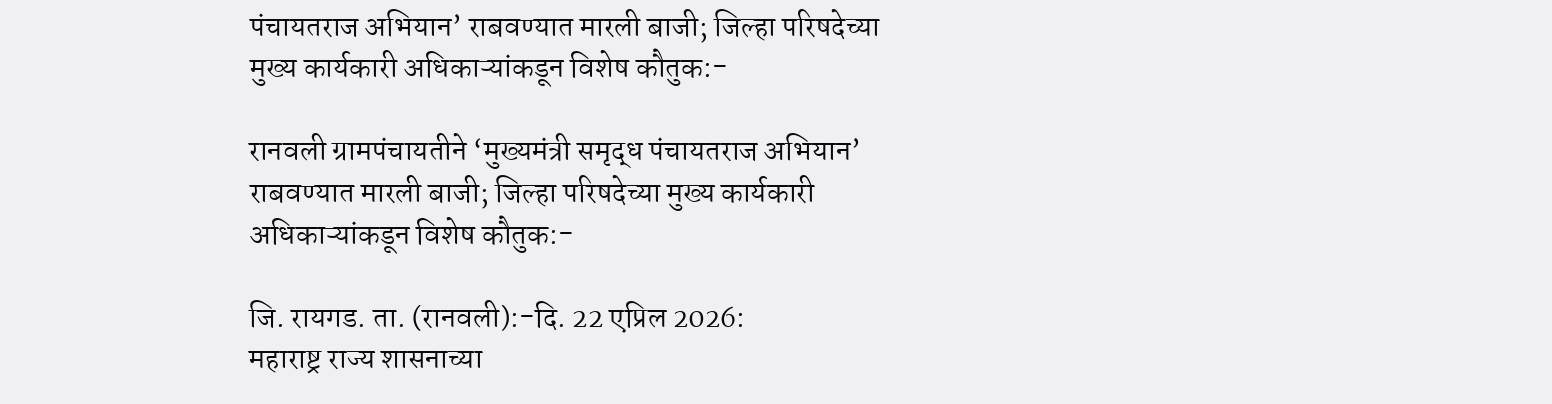पंचायतराज अभियान’ राबवण्यात मारली बाजी; जिल्हा परिषदेच्या मुख्य कार्यकारी अधिकाऱ्यांकडून विशेष कौतुक:-

रानवली ग्रामपंचायतीने ‘मुख्यमंत्री समृद्ध पंचायतराज अभियान’ राबवण्यात मारली बाजी; जिल्हा परिषदेच्या मुख्य कार्यकारी अधिकाऱ्यांकडून विशेष कौतुक:-

जि. रायगड. ता. (रानवली):-दि. 22 एप्रिल 2026:
महाराष्ट्र राज्य शासनाच्या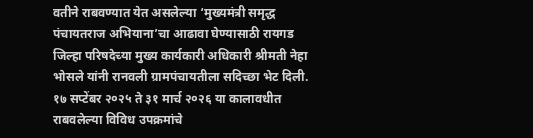वतीने राबवण्यात येत असलेल्या ‘मुख्यमंत्री समृद्ध पंचायतराज अभियाना’चा आढावा घेण्यासाठी रायगड जिल्हा परिषदेच्या मुख्य कार्यकारी अधिकारी श्रीमती नेहा भोसले यांनी रानवली ग्रामपंचायतीला सदिच्छा भेट दिली. १७ सप्टेंबर २०२५ ते ३१ मार्च २०२६ या कालावधीत राबवलेल्या विविध उपक्रमांचे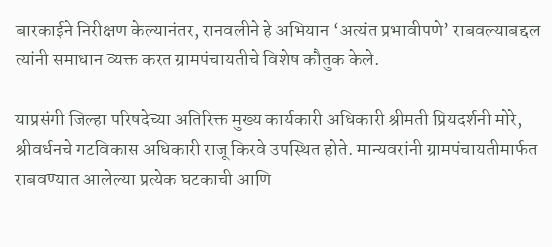बारकाईने निरीक्षण केल्यानंतर, रानवलीने हे अभियान ‘अत्यंत प्रभावीपणे’ राबवल्याबद्दल त्यांनी समाधान व्यक्त करत ग्रामपंचायतीचे विशेष कौतुक केले.

याप्रसंगी जिल्हा परिषदेच्या अतिरिक्त मुख्य कार्यकारी अधिकारी श्रीमती प्रियदर्शनी मोरे, श्रीवर्धनचे गटविकास अधिकारी राजू किरवे उपस्थित होते. मान्यवरांनी ग्रामपंचायतीमार्फत राबवण्यात आलेल्या प्रत्येक घटकाची आणि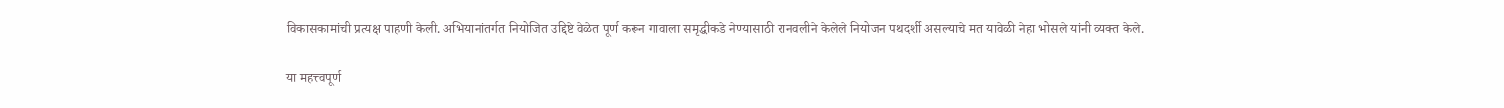विकासकामांची प्रत्यक्ष पाहणी केली. अभियानांतर्गत नियोजित उद्दिष्टे वेळेत पूर्ण करून गावाला समृद्धीकडे नेण्यासाठी रानवलीने केलेले नियोजन पथदर्शी असल्याचे मत यावेळी नेहा भोसले यांनी व्यक्त केले.

या महत्त्वपूर्ण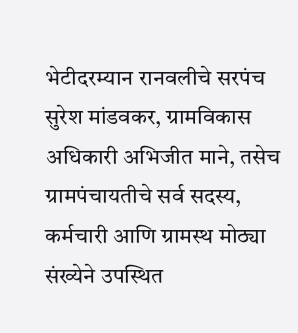भेटीदरम्यान रानवलीचे सरपंच सुरेश मांडवकर, ग्रामविकास अधिकारी अभिजीत माने, तसेच ग्रामपंचायतीचे सर्व सदस्य, कर्मचारी आणि ग्रामस्थ मोठ्या संख्येने उपस्थित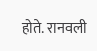होते. रानवली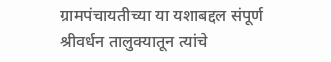ग्रामपंचायतीच्या या यशाबद्दल संपूर्ण श्रीवर्धन तालुक्यातून त्यांचे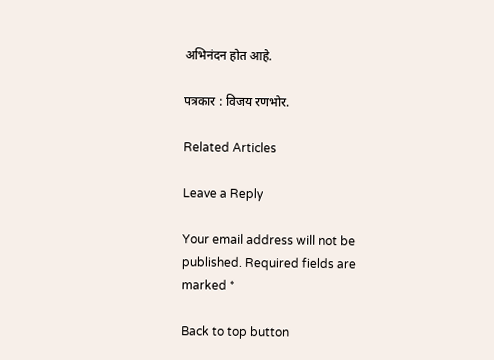अभिनंदन होत आहे.

पत्रकार : विजय रणभोर.

Related Articles

Leave a Reply

Your email address will not be published. Required fields are marked *

Back to top button